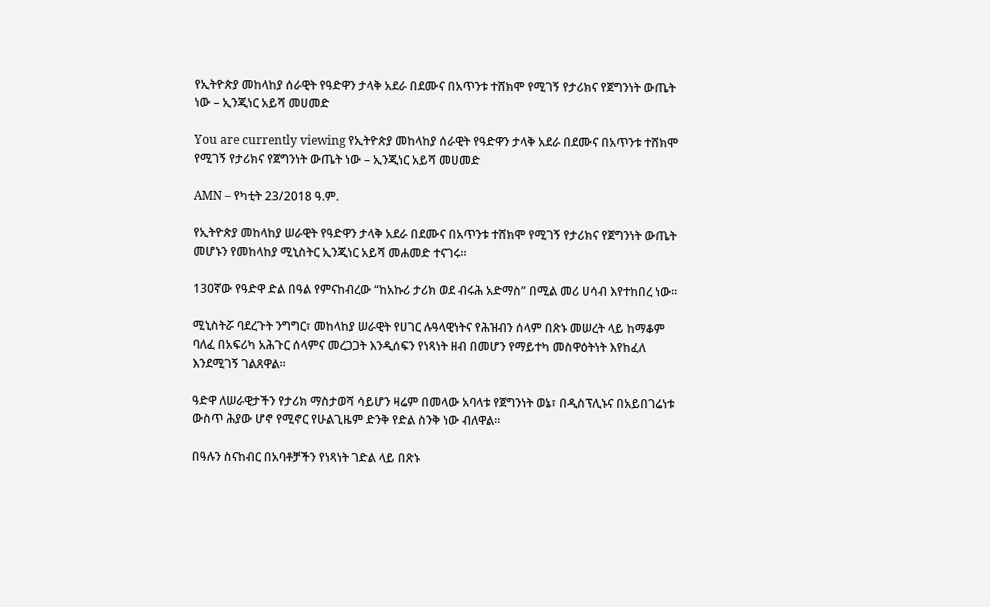የኢትዮጵያ መከላከያ ሰራዊት የዓድዋን ታላቅ አደራ በደሙና በአጥንቱ ተሸክሞ የሚገኝ የታሪክና የጀግንነት ውጤት ነው – ኢንጂነር አይሻ መሀመድ

You are currently viewing የኢትዮጵያ መከላከያ ሰራዊት የዓድዋን ታላቅ አደራ በደሙና በአጥንቱ ተሸክሞ የሚገኝ የታሪክና የጀግንነት ውጤት ነው – ኢንጂነር አይሻ መሀመድ

AMN – የካቲት 23/2018 ዓ.ም.

የኢትዮጵያ መከላከያ ሠራዊት የዓድዋን ታላቅ አደራ በደሙና በአጥንቱ ተሸክሞ የሚገኝ የታሪክና የጀግንነት ውጤት መሆኑን የመከላከያ ሚኒስትር ኢንጂነር አይሻ መሐመድ ተናገሩ፡፡

130ኛው የዓድዋ ድል በዓል የምናከብረው “ከአኩሪ ታሪክ ወደ ብሩሕ አድማስ” በሚል መሪ ሀሳብ እየተከበረ ነው፡፡

ሚኒስትሯ ባደረጉት ንግግር፣ መከላከያ ሠራዊት የሀገር ሉዓላዊነትና የሕዝብን ሰላም በጽኑ መሠረት ላይ ከማቆም ባለፈ በአፍሪካ አሕጉር ሰላምና መረጋጋት እንዲሰፍን የነጻነት ዘብ በመሆን የማይተካ መስዋዕትነት እየከፈለ እንደሚገኝ ገልጸዋል፡፡

ዓድዋ ለሠራዊታችን የታሪክ ማስታወሻ ሳይሆን ዛሬም በመላው አባላቱ የጀግንነት ወኔ፣ በዲስፕሊኑና በአይበገሬነቱ ውስጥ ሕያው ሆኖ የሚኖር የሁልጊዜም ድንቅ የድል ስንቅ ነው ብለዋል።

በዓሉን ስናከብር በአባቶቻችን የነጻነት ገድል ላይ በጽኑ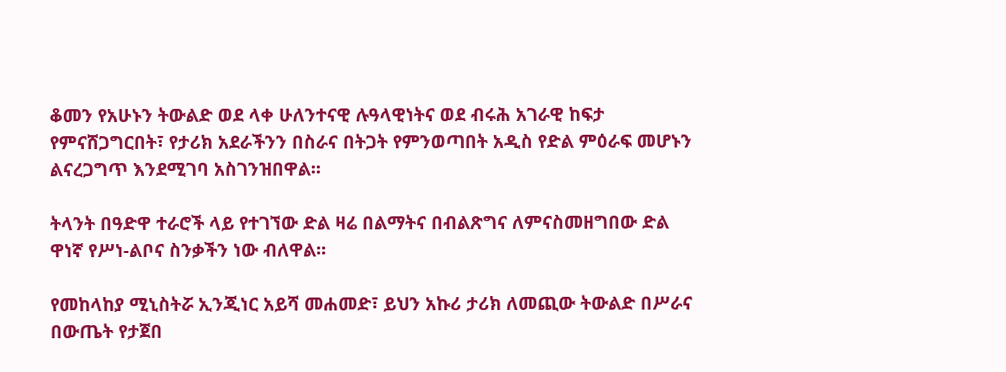ቆመን የአሁኑን ትውልድ ወደ ላቀ ሁለንተናዊ ሉዓላዊነትና ወደ ብሩሕ አገራዊ ከፍታ የምናሸጋግርበት፣ የታሪክ አደራችንን በስራና በትጋት የምንወጣበት አዲስ የድል ምዕራፍ መሆኑን ልናረጋግጥ እንደሚገባ አስገንዝበዋል፡፡

ትላንት በዓድዋ ተራሮች ላይ የተገኘው ድል ዛሬ በልማትና በብልጽግና ለምናስመዘግበው ድል ዋነኛ የሥነ-ልቦና ስንቃችን ነው ብለዋል፡፡

የመከላከያ ሚኒስትሯ ኢንጂነር አይሻ መሐመድ፣ ይህን አኩሪ ታሪክ ለመጪው ትውልድ በሥራና በውጤት የታጀበ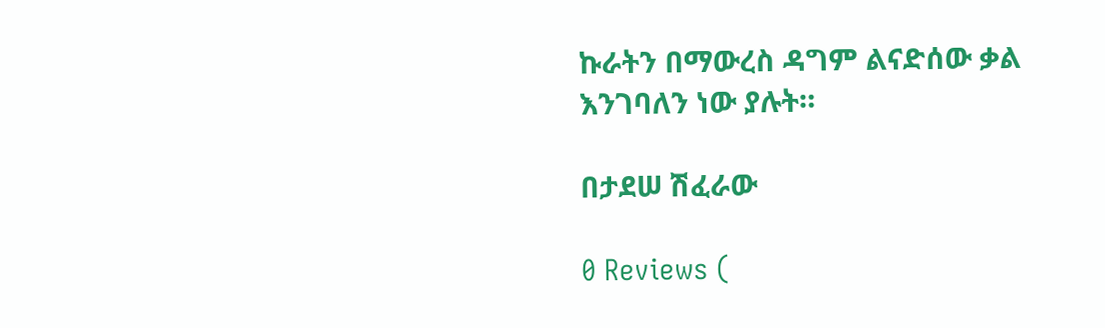ኩራትን በማውረስ ዳግም ልናድሰው ቃል እንገባለን ነው ያሉት።

በታደሠ ሽፈራው

0 Reviews (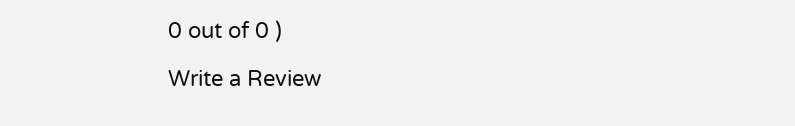0 out of 0 )

Write a Review